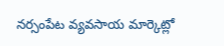నర్సంపేట వ్యవసాయ మార్కెట్లో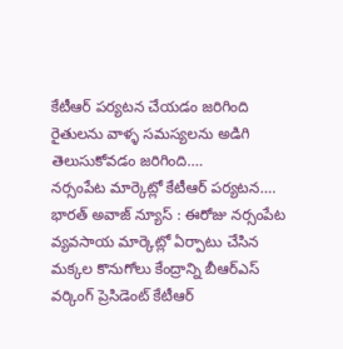కేటీఆర్ పర్యటన చేయడం జరిగింది రైతులను వాళ్ళ సమస్యలను అడిగి తెలుసుకోవడం జరిగింది....
నర్సంపేట మార్కెట్లో కేటీఆర్ పర్యటన....   భారత్ అవాజ్ న్యూస్ : ఈరోజు నర్సంపేట వ్యవసాయ మార్కెట్లో ఏర్పాటు చేసిన మక్కల కొనుగోలు కేంద్రాన్ని బీఆర్ఎస్ వర్కింగ్ ప్రెసిడెంట్ కేటీఆర్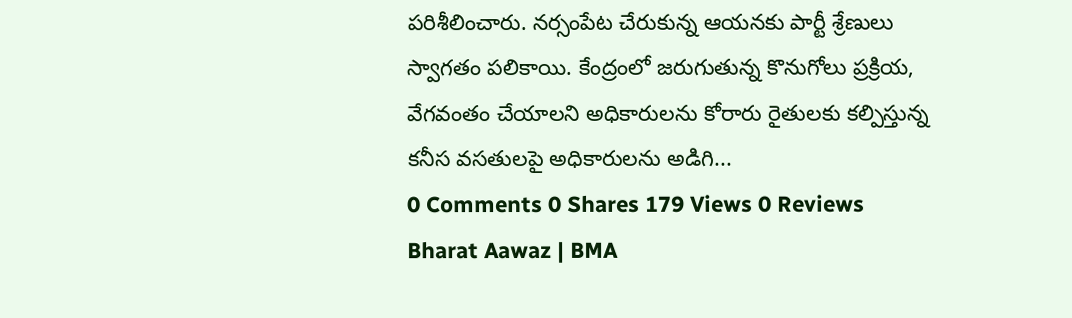పరిశీలించారు. నర్సంపేట చేరుకున్న ఆయనకు పార్టీ శ్రేణులు స్వాగతం పలికాయి. కేంద్రంలో జరుగుతున్న కొనుగోలు ప్రక్రియ,  వేగవంతం చేయాలని అధికారులను కోరారు రైతులకు కల్పిస్తున్న కనీస వసతులపై అధికారులను అడిగి...
0 Comments 0 Shares 179 Views 0 Reviews
Bharat Aawaz | BMA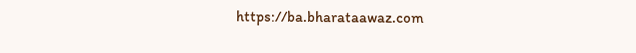https://ba.bharataawaz.com